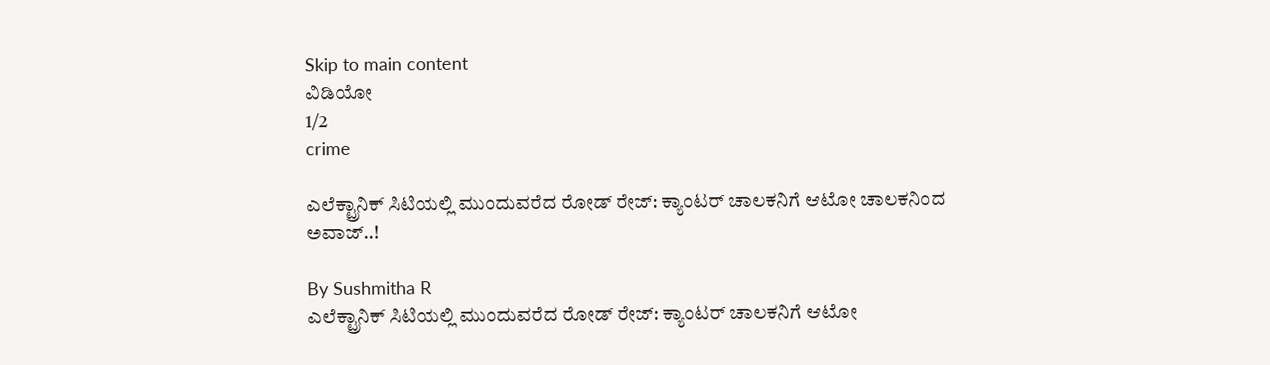Skip to main content
ವಿಡಿಯೋ
1/2
crime

ಎಲೆಕ್ಟ್ರಾನಿಕ್ ಸಿಟಿಯಲ್ಲಿ ಮುಂದುವರೆದ ರೋಡ್ ರೇಜ್: ಕ್ಯಾಂಟರ್ ಚಾಲಕನಿಗೆ ಆಟೋ ಚಾಲಕನಿಂದ ಅವಾಜ್..!

By Sushmitha R
ಎಲೆಕ್ಟ್ರಾನಿಕ್ ಸಿಟಿಯಲ್ಲಿ ಮುಂದುವರೆದ ರೋಡ್ ರೇಜ್: ಕ್ಯಾಂಟರ್ ಚಾಲಕನಿಗೆ ಆಟೋ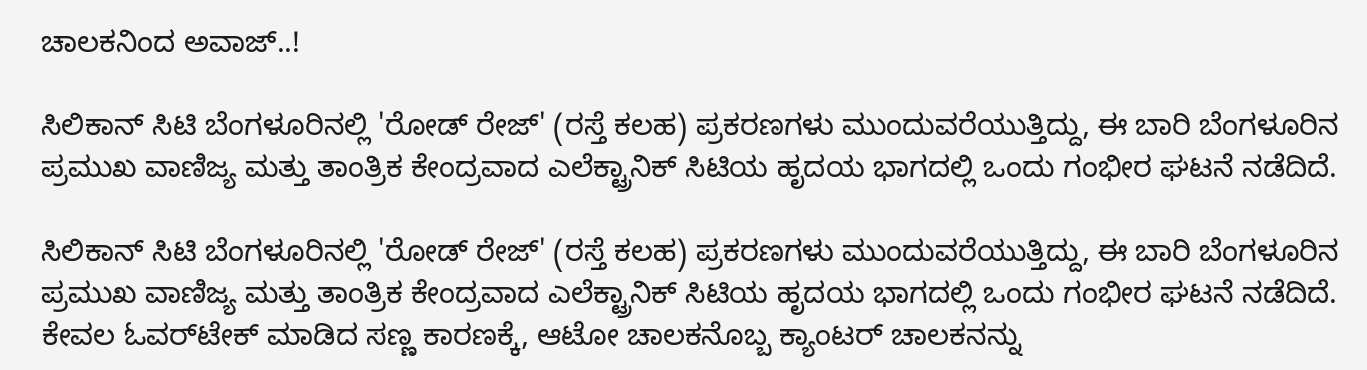ಚಾಲಕನಿಂದ ಅವಾಜ್..!

ಸಿಲಿಕಾನ್ ಸಿಟಿ ಬೆಂಗಳೂರಿನಲ್ಲಿ 'ರೋಡ್ ರೇಜ್' (ರಸ್ತೆ ಕಲಹ) ಪ್ರಕರಣಗಳು ಮುಂದುವರೆಯುತ್ತಿದ್ದು, ಈ ಬಾರಿ ಬೆಂಗಳೂರಿನ ಪ್ರಮುಖ ವಾಣಿಜ್ಯ ಮತ್ತು ತಾಂತ್ರಿಕ ಕೇಂದ್ರವಾದ ಎಲೆಕ್ಟ್ರಾನಿಕ್ ಸಿಟಿಯ ಹೃದಯ ಭಾಗದಲ್ಲಿ ಒಂದು ಗಂಭೀರ ಘಟನೆ ನಡೆದಿದೆ.

ಸಿಲಿಕಾನ್ ಸಿಟಿ ಬೆಂಗಳೂರಿನಲ್ಲಿ 'ರೋಡ್ ರೇಜ್' (ರಸ್ತೆ ಕಲಹ) ಪ್ರಕರಣಗಳು ಮುಂದುವರೆಯುತ್ತಿದ್ದು, ಈ ಬಾರಿ ಬೆಂಗಳೂರಿನ ಪ್ರಮುಖ ವಾಣಿಜ್ಯ ಮತ್ತು ತಾಂತ್ರಿಕ ಕೇಂದ್ರವಾದ ಎಲೆಕ್ಟ್ರಾನಿಕ್ ಸಿಟಿಯ ಹೃದಯ ಭಾಗದಲ್ಲಿ ಒಂದು ಗಂಭೀರ ಘಟನೆ ನಡೆದಿದೆ. ಕೇವಲ ಓವರ್‌ಟೇಕ್ ಮಾಡಿದ ಸಣ್ಣ ಕಾರಣಕ್ಕೆ, ಆಟೋ ಚಾಲಕನೊಬ್ಬ ಕ್ಯಾಂಟರ್ ಚಾಲಕನನ್ನು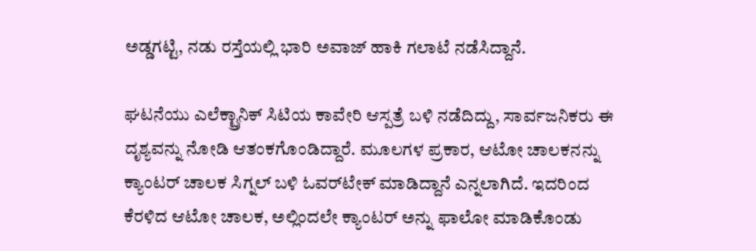ಅಡ್ಡಗಟ್ಟಿ, ನಡು ರಸ್ತೆಯಲ್ಲಿ ಭಾರಿ ಅವಾಜ್ ಹಾಕಿ ಗಲಾಟೆ ನಡೆಸಿದ್ದಾನೆ.

ಘಟನೆಯು ಎಲೆಕ್ಟ್ರಾನಿಕ್ ಸಿಟಿಯ ಕಾವೇರಿ ಆಸ್ಪತ್ರೆ ಬಳಿ ನಡೆದಿದ್ದು, ಸಾರ್ವಜನಿಕರು ಈ ದೃಶ್ಯವನ್ನು ನೋಡಿ ಆತಂಕಗೊಂಡಿದ್ದಾರೆ. ಮೂಲಗಳ ಪ್ರಕಾರ, ಆಟೋ ಚಾಲಕನನ್ನು ಕ್ಯಾಂಟರ್ ಚಾಲಕ ಸಿಗ್ನಲ್ ಬಳಿ ಓವರ್‌ಟೇಕ್ ಮಾಡಿದ್ದಾನೆ ಎನ್ನಲಾಗಿದೆ. ಇದರಿಂದ ಕೆರಳಿದ ಆಟೋ ಚಾಲಕ, ಅಲ್ಲಿಂದಲೇ ಕ್ಯಾಂಟರ್ ಅನ್ನು ಫಾಲೋ ಮಾಡಿಕೊಂಡು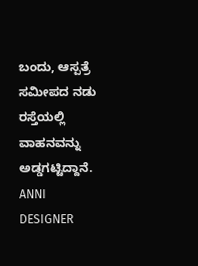ಬಂದು, ಆಸ್ಪತ್ರೆ ಸಮೀಪದ ನಡು ರಸ್ತೆಯಲ್ಲಿ ವಾಹನವನ್ನು ಅಡ್ಡಗಟ್ಟಿದ್ದಾನೆ. ANNI DESIGNER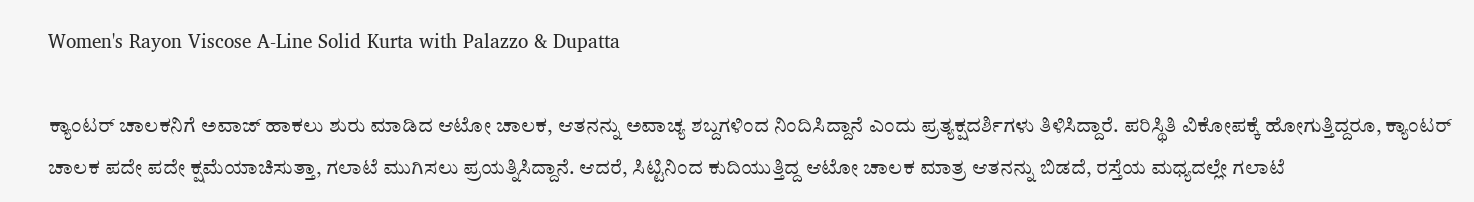Women's Rayon Viscose A-Line Solid Kurta with Palazzo & Dupatta

ಕ್ಯಾಂಟರ್ ಚಾಲಕನಿಗೆ ಅವಾಜ್ ಹಾಕಲು ಶುರು ಮಾಡಿದ ಆಟೋ ಚಾಲಕ, ಆತನನ್ನು ಅವಾಚ್ಯ ಶಬ್ದಗಳಿಂದ ನಿಂದಿಸಿದ್ದಾನೆ ಎಂದು ಪ್ರತ್ಯಕ್ಷದರ್ಶಿಗಳು ತಿಳಿಸಿದ್ದಾರೆ. ಪರಿಸ್ಥಿತಿ ವಿಕೋಪಕ್ಕೆ ಹೋಗುತ್ತಿದ್ದರೂ, ಕ್ಯಾಂಟರ್ ಚಾಲಕ ಪದೇ ಪದೇ ಕ್ಷಮೆಯಾಚಿಸುತ್ತಾ, ಗಲಾಟೆ ಮುಗಿಸಲು ಪ್ರಯತ್ನಿಸಿದ್ದಾನೆ. ಆದರೆ, ಸಿಟ್ಟಿನಿಂದ ಕುದಿಯುತ್ತಿದ್ದ ಆಟೋ ಚಾಲಕ ಮಾತ್ರ ಆತನನ್ನು ಬಿಡದೆ, ರಸ್ತೆಯ ಮಧ್ಯದಲ್ಲೇ ಗಲಾಟೆ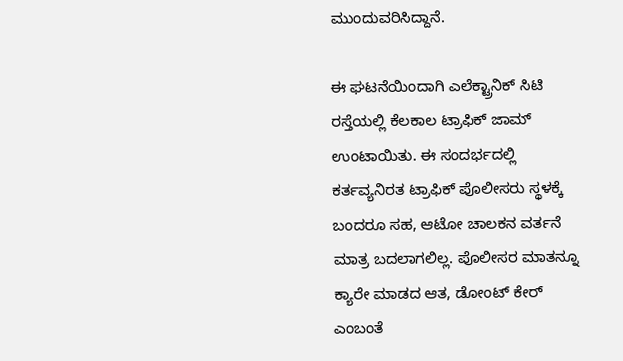ಮುಂದುವರಿಸಿದ್ದಾನೆ.

ಈ ಘಟನೆಯಿಂದಾಗಿ ಎಲೆಕ್ಟ್ರಾನಿಕ್ ಸಿಟಿ ರಸ್ತೆಯಲ್ಲಿ ಕೆಲಕಾಲ ಟ್ರಾಫಿಕ್ ಜಾಮ್ ಉಂಟಾಯಿತು. ಈ ಸಂದರ್ಭದಲ್ಲಿ ಕರ್ತವ್ಯನಿರತ ಟ್ರಾಫಿಕ್ ಪೊಲೀಸರು ಸ್ಥಳಕ್ಕೆ ಬಂದರೂ ಸಹ, ಆಟೋ ಚಾಲಕನ ವರ್ತನೆ ಮಾತ್ರ ಬದಲಾಗಲಿಲ್ಲ. ಪೊಲೀಸರ ಮಾತನ್ನೂ ಕ್ಯಾರೇ ಮಾಡದ ಆತ, ಡೋಂಟ್ ಕೇರ್ ಎಂಬಂತೆ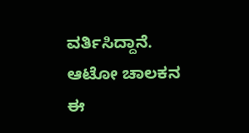ವರ್ತಿಸಿದ್ದಾನೆ. ಆಟೋ ಚಾಲಕನ ಈ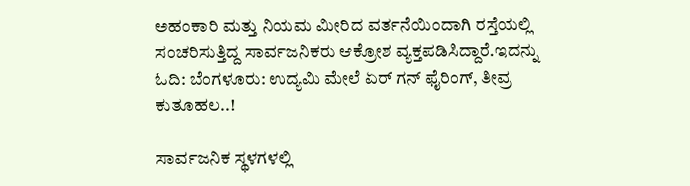ಅಹಂಕಾರಿ ಮತ್ತು ನಿಯಮ ಮೀರಿದ ವರ್ತನೆಯಿಂದಾಗಿ ರಸ್ತೆಯಲ್ಲಿ ಸಂಚರಿಸುತ್ತಿದ್ದ ಸಾರ್ವಜನಿಕರು ಆಕ್ರೋಶ ವ್ಯಕ್ತಪಡಿಸಿದ್ದಾರೆ.ಇದನ್ನು ಓದಿ: ಬೆಂಗಳೂರು: ಉದ್ಯಮಿ ಮೇಲೆ ಏರ್ ಗನ್ ಫೈರಿಂಗ್, ತೀವ್ರ ಕುತೂಹಲ..!

ಸಾರ್ವಜನಿಕ ಸ್ಥಳಗಳಲ್ಲಿ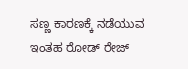ಸಣ್ಣ ಕಾರಣಕ್ಕೆ ನಡೆಯುವ ಇಂತಹ ರೋಡ್ ರೇಜ್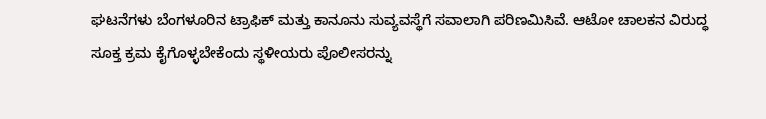ಘಟನೆಗಳು ಬೆಂಗಳೂರಿನ ಟ್ರಾಫಿಕ್ ಮತ್ತು ಕಾನೂನು ಸುವ್ಯವಸ್ಥೆಗೆ ಸವಾಲಾಗಿ ಪರಿಣಮಿಸಿವೆ. ಆಟೋ ಚಾಲಕನ ವಿರುದ್ಧ ಸೂಕ್ತ ಕ್ರಮ ಕೈಗೊಳ್ಳಬೇಕೆಂದು ಸ್ಥಳೀಯರು ಪೊಲೀಸರನ್ನು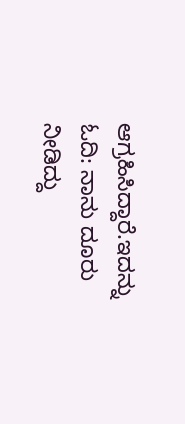ಆಗ್ರಹಿಸಿದ್ದಾರೆ.ಇದನ್ನು ಓದಿ: ನಾನು ದೂರು ನೀಡಿದ್ದು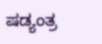ಷಡ್ಯಂತ್ರ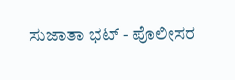ಸುಜಾತಾ ಭಟ್ - ಪೊಲೀಸರ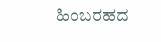ಹಿಂಬರಹದ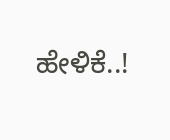ಹೇಳಿಕೆ..!